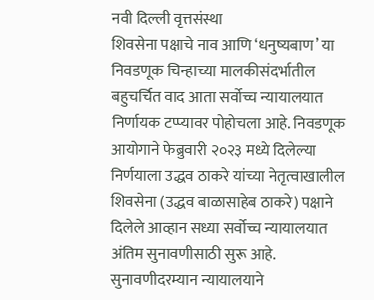नवी दिल्ली वृत्तसंस्था
शिवसेना पक्षाचे नाव आणि ‘धनुष्यबाण’ या निवडणूक चिन्हाच्या मालकीसंदर्भातील बहुचर्चित वाद आता सर्वोच्च न्यायालयात निर्णायक टप्प्यावर पोहोचला आहे. निवडणूक आयोगाने फेब्रुवारी २०२३ मध्ये दिलेल्या निर्णयाला उद्धव ठाकरे यांच्या नेतृत्वाखालील शिवसेना (उद्धव बाळासाहेब ठाकरे) पक्षाने दिलेले आव्हान सध्या सर्वोच्च न्यायालयात अंतिम सुनावणीसाठी सुरू आहे. सुनावणीदरम्यान न्यायालयाने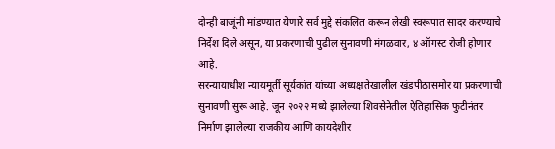दोन्ही बाजूंनी मांडण्यात येणारे सर्व मुद्दे संकलित करून लेखी स्वरूपात सादर करण्याचे निर्देश दिले असून, या प्रकरणाची पुढील सुनावणी मंगळवार, ४ ऑगस्ट रोजी होणार आहे.
सरन्यायाधीश न्यायमूर्ती सूर्यकांत यांच्या अध्यक्षतेखालील खंडपीठासमोर या प्रकरणाची सुनावणी सुरू आहे. जून २०२२ मध्ये झालेल्या शिवसेनेतील ऐतिहासिक फुटीनंतर निर्माण झालेल्या राजकीय आणि कायदेशीर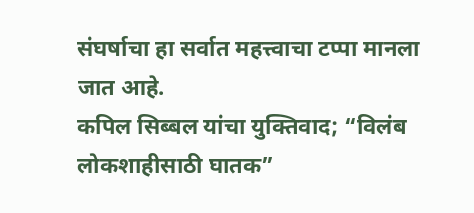संघर्षाचा हा सर्वात महत्त्वाचा टप्पा मानला जात आहे.
कपिल सिब्बल यांचा युक्तिवाद; “विलंब लोकशाहीसाठी घातक”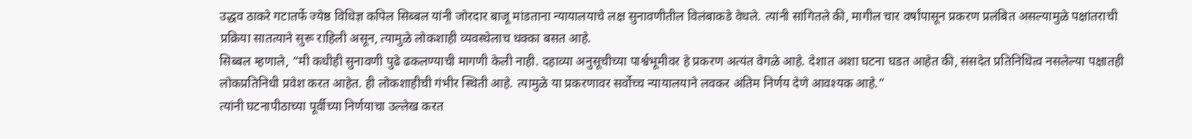उद्धव ठाकरे गटातर्फे ज्येष्ठ विधिज्ञ कपिल सिब्बल यांनी जोरदार बाजू मांडताना न्यायालयाचे लक्ष सुनावणीतील विलंबाकडे वेधले. त्यांनी सांगितले की, मागील चार वर्षांपासून प्रकरण प्रलंबित असल्यामुळे पक्षांतराची प्रक्रिया सातत्याने सुरू राहिली असून, त्यामुळे लोकशाही व्यवस्थेलाच धक्का बसत आहे.
सिब्बल म्हणाले, “मी कधीही सुनावणी पुढे ढकलण्याची मागणी केली नाही. दहाव्या अनुसूचीच्या पार्श्वभूमीवर हे प्रकरण अत्यंत वेगळे आहे. देशात अशा घटना घडत आहेत की, संसदेत प्रतिनिधित्व नसलेल्या पक्षातही लोकप्रतिनिधी प्रवेश करत आहेत. ही लोकशाहीची गंभीर स्थिती आहे. त्यामुळे या प्रकरणावर सर्वोच्च न्यायालयाने लवकर अंतिम निर्णय देणे आवश्यक आहे.”
त्यांनी घटनापीठाच्या पूर्वीच्या निर्णयाचा उल्लेख करत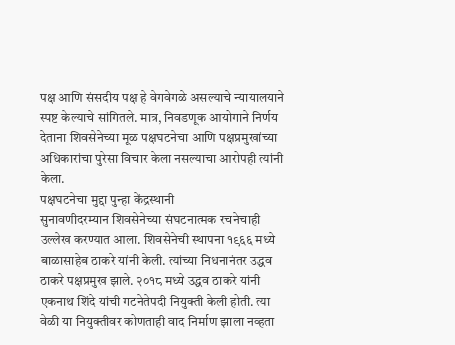पक्ष आणि संसदीय पक्ष हे वेगवेगळे असल्याचे न्यायालयाने स्पष्ट केल्याचे सांगितले. मात्र, निवडणूक आयोगाने निर्णय देताना शिवसेनेच्या मूळ पक्षघटनेचा आणि पक्षप्रमुखांच्या अधिकारांचा पुरेसा विचार केला नसल्याचा आरोपही त्यांनी केला.
पक्षघटनेचा मुद्दा पुन्हा केंद्रस्थानी
सुनावणीदरम्यान शिवसेनेच्या संघटनात्मक रचनेचाही उल्लेख करण्यात आला. शिवसेनेची स्थापना १९६६ मध्ये बाळासाहेब ठाकरे यांनी केली. त्यांच्या निधनानंतर उद्धव ठाकरे पक्षप्रमुख झाले. २०१८ मध्ये उद्धव ठाकरे यांनी एकनाथ शिंदे यांची गटनेतेपदी नियुक्ती केली होती. त्या वेळी या नियुक्तीवर कोणताही वाद निर्माण झाला नव्हता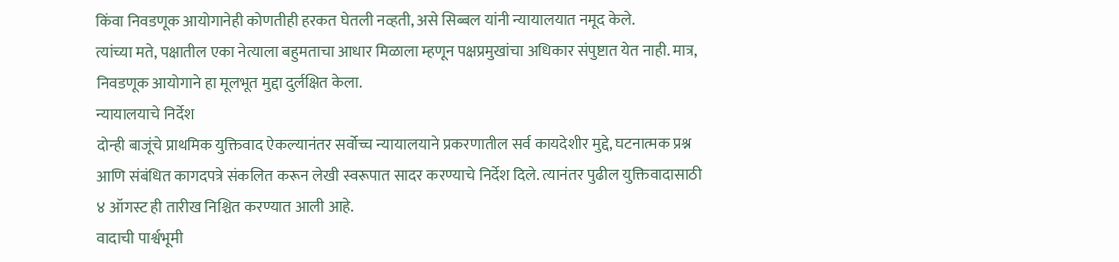किंवा निवडणूक आयोगानेही कोणतीही हरकत घेतली नव्हती, असे सिब्बल यांनी न्यायालयात नमूद केले.
त्यांच्या मते, पक्षातील एका नेत्याला बहुमताचा आधार मिळाला म्हणून पक्षप्रमुखांचा अधिकार संपुष्टात येत नाही. मात्र, निवडणूक आयोगाने हा मूलभूत मुद्दा दुर्लक्षित केला.
न्यायालयाचे निर्देश
दोन्ही बाजूंचे प्राथमिक युक्तिवाद ऐकल्यानंतर सर्वोच्च न्यायालयाने प्रकरणातील सर्व कायदेशीर मुद्दे, घटनात्मक प्रश्न आणि संबंधित कागदपत्रे संकलित करून लेखी स्वरूपात सादर करण्याचे निर्देश दिले. त्यानंतर पुढील युक्तिवादासाठी ४ ऑगस्ट ही तारीख निश्चित करण्यात आली आहे.
वादाची पार्श्वभूमी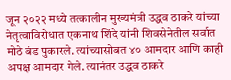जून २०२२ मध्ये तत्कालीन मुख्यमंत्री उद्धव ठाकरे यांच्या नेतृत्वाविरोधात एकनाथ शिंदे यांनी शिवसेनेतील सर्वात मोठे बंड पुकारले. त्यांच्यासोबत ४० आमदार आणि काही अपक्ष आमदार गेले. त्यानंतर उद्धव ठाकरे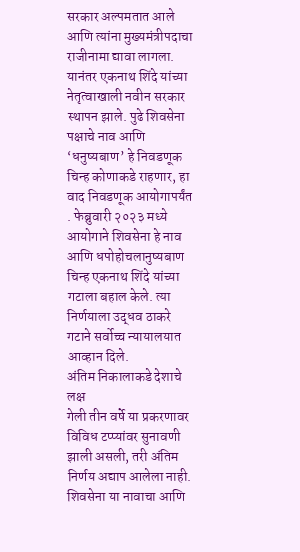सरकार अल्पमतात आले आणि त्यांना मुख्यमंत्रीपदाचा राजीनामा द्यावा लागला.
यानंतर एकनाथ शिंदे यांच्या नेतृत्वाखाली नवीन सरकार स्थापन झाले. पुढे शिवसेना पक्षाचे नाव आणि ‘धनुष्यबाण’ हे निवडणूक चिन्ह कोणाकडे राहणार, हा वाद निवडणूक आयोगापर्यंत . फेब्रुवारी २०२३ मध्ये आयोगाने शिवसेना हे नाव आणि धपोहोचलानुष्यबाण चिन्ह एकनाथ शिंदे यांच्या गटाला बहाल केले. त्या निर्णयाला उद्धव ठाकरे गटाने सर्वोच्च न्यायालयात आव्हान दिले.
अंतिम निकालाकडे देशाचे लक्ष
गेली तीन वर्षे या प्रकरणावर विविध टप्प्यांवर सुनावणी झाली असली, तरी अंतिम निर्णय अद्याप आलेला नाही. शिवसेना या नावाचा आणि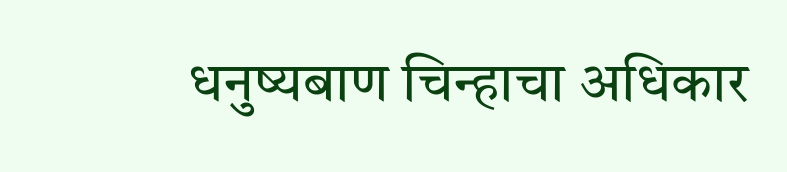धनुष्यबाण चिन्हाचा अधिकार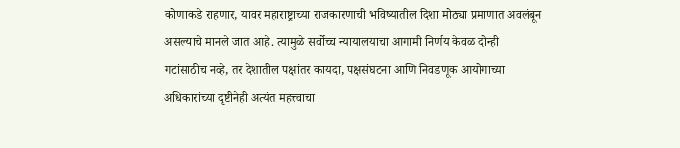कोणाकडे राहणार, यावर महाराष्ट्राच्या राजकारणाची भविष्यातील दिशा मोठ्या प्रमाणात अवलंबून असल्याचे मानले जात आहे. त्यामुळे सर्वोच्च न्यायालयाचा आगामी निर्णय केवळ दोन्ही गटांसाठीच नव्हे, तर देशातील पक्षांतर कायदा, पक्षसंघटना आणि निवडणूक आयोगाच्या अधिकारांच्या दृष्टीनेही अत्यंत महत्त्वाचा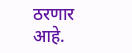ठरणार आहे.